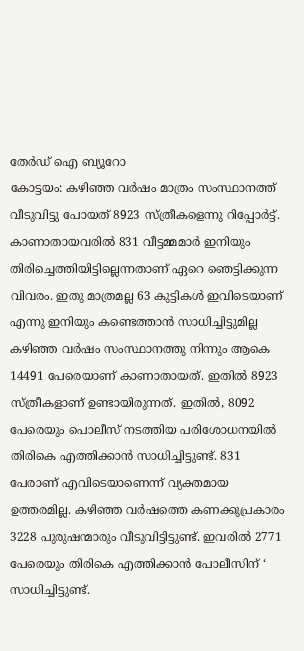തേർഡ് ഐ ബ്യൂറോ
കോട്ടയം: കഴിഞ്ഞ വർഷം മാത്രം സംസ്ഥാനത്ത് വീടുവിട്ടു പോയത് 8923 സ്ത്രീകളെന്നു റിപ്പോർട്ട്. കാണാതായവരിൽ 831 വീട്ടമ്മമാർ ഇനിയും തിരിച്ചെത്തിയിട്ടില്ലെന്നതാണ് ഏറെ ഞെട്ടിക്കുന്ന വിവരം. ഇതു മാത്രമല്ല 63 കുട്ടികൾ ഇവിടെയാണ് എന്നു ഇനിയും കണ്ടെത്താൻ സാധിച്ചിട്ടുമില്ല
കഴിഞ്ഞ വർഷം സംസ്ഥാനത്തു നിന്നും ആകെ 14491 പേരെയാണ് കാണാതായത്. ഇതിൽ 8923 സ്ത്രീകളാണ് ഉണ്ടായിരുന്നത്. ഇതിൽ, 8092 പേരെയും പൊലീസ് നടത്തിയ പരിശോധനയിൽ തിരികെ എത്തിക്കാൻ സാധിച്ചിട്ടുണ്ട്. 831 പേരാണ് എവിടെയാണെന്ന് വ്യക്തമായ ഉത്തരമില്ല. കഴിഞ്ഞ വർഷത്തെ കണക്കുപ്രകാരം 3228 പുരുഷന്മാരും വീടുവിട്ടിട്ടുണ്ട്. ഇവരിൽ 2771 പേരെയും തിരികെ എത്തിക്കാൻ പോലീസിന് ‘ സാധിച്ചിട്ടുണ്ട്.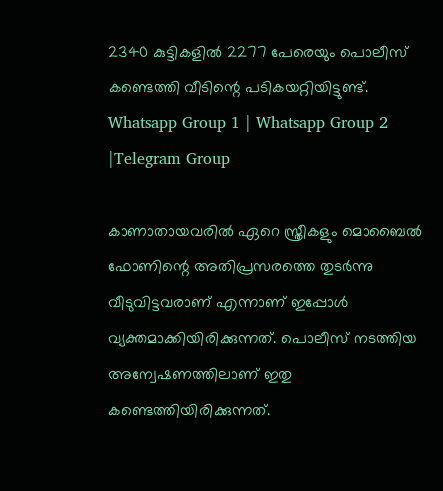2340 കുട്ടികളിൽ 2277 പേരെയും പൊലീസ് കണ്ടെത്തി വീടിന്റെ പടികയറ്റിയിട്ടുണ്ട്.
Whatsapp Group 1 | Whatsapp Group 2 |Telegram Group

കാണാതായവരിൽ ഏറെ സ്ത്രീകളും മൊബൈൽ ഫോണിന്റെ അതിപ്രസരത്തെ തുടർന്നു വീടുവിട്ടവരാണ് എന്നാണ് ഇപ്പോൾ വ്യക്തമാക്കിയിരിക്കുന്നത്. പൊലീസ് നടത്തിയ അന്വേഷണത്തിലാണ് ഇതു കണ്ടെത്തിയിരിക്കുന്നത്.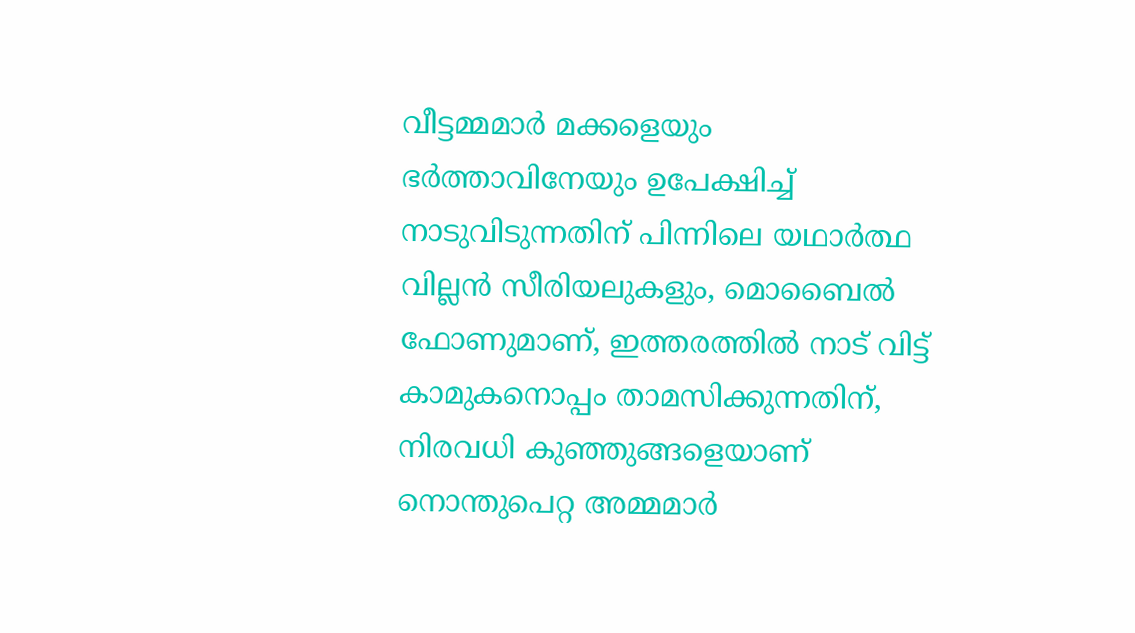വീട്ടമ്മമാർ മക്കളെയും ഭർത്താവിനേയും ഉപേക്ഷിച്ച് നാടുവിടുന്നതിന് പിന്നിലെ യഥാർത്ഥ വില്ലൻ സീരിയലുകളും, മൊബൈൽ ഫോണുമാണ്, ഇത്തരത്തിൽ നാട് വിട്ട് കാമുകനൊപ്പം താമസിക്കുന്നതിന്, നിരവധി കുഞ്ഞുങ്ങളെയാണ് നൊന്തുപെറ്റ അമ്മമാർ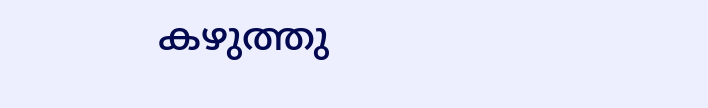കഴുത്തു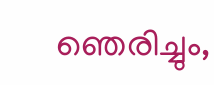ഞെരിച്ചും,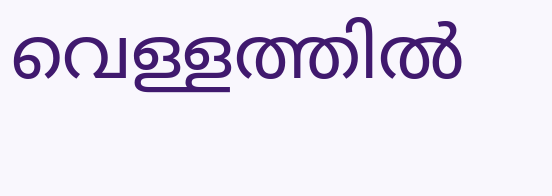വെള്ളത്തിൽ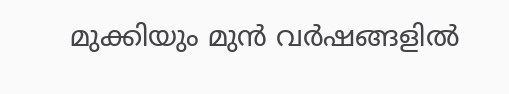മുക്കിയും മുൻ വർഷങ്ങളിൽ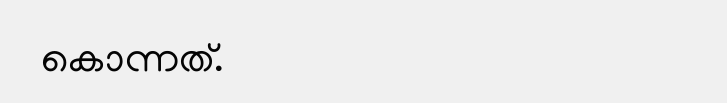കൊന്നത്.